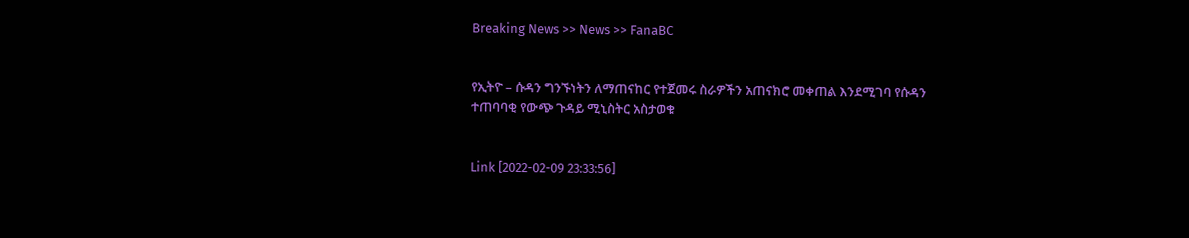Breaking News >> News >> FanaBC


የኢትዮ – ሱዳን ግንኙነትን ለማጠናከር የተጀመሩ ስራዎችን አጠናክሮ መቀጠል እንደሚገባ የሱዳን ተጠባባቂ የውጭ ጉዳይ ሚኒስትር አስታወቁ


Link [2022-02-09 23:33:56]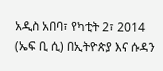አዲስ አበባ፣ የካቲት 2፣ 2014 (ኤፍ ቢ ሲ) በኢትዮጵያ እና ሱዳን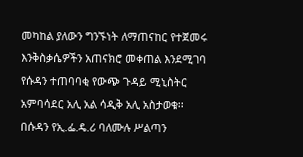መካከል ያለውን ግንኙነት ለማጠናከር የተጀመሩ እንቅስቃሴዎችን አጠናክሮ መቀጠል እንደሚገባ የሱዳን ተጠባባቂ የውጭ ጉዳይ ሚኒስትር አምባሳደር አሊ አል ሳዲቅ አሊ አስታወቁ፡፡ በሱዳን የኢ.ፌ.ዴ.ሪ ባለሙሉ ሥልጣን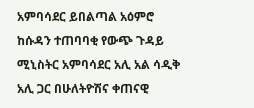አምባሳደር ይበልጣል አዕምሮ ከሱዳን ተጠባባቂ የውጭ ጉዳይ ሚኒስትር አምባሳደር አሊ አል ሳዲቅ አሊ ጋር በሁለትዮሽና ቀጠናዊ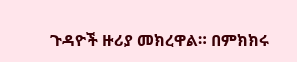ጉዳዮች ዙሪያ መክረዋል። በምክክሩ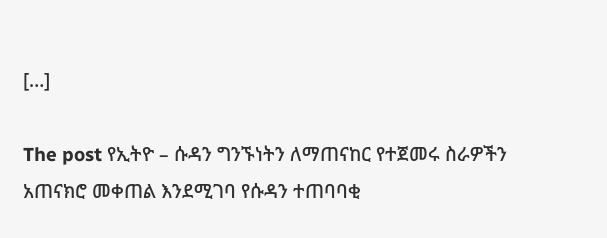[…]

The post የኢትዮ – ሱዳን ግንኙነትን ለማጠናከር የተጀመሩ ስራዎችን አጠናክሮ መቀጠል እንደሚገባ የሱዳን ተጠባባቂ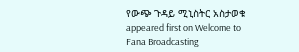የውጭ ጉዳይ ሚኒስትር አስታወቁ appeared first on Welcome to Fana Broadcasting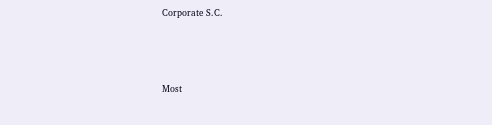Corporate S.C.



Most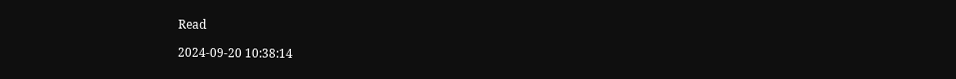Read

2024-09-20 10:38:14